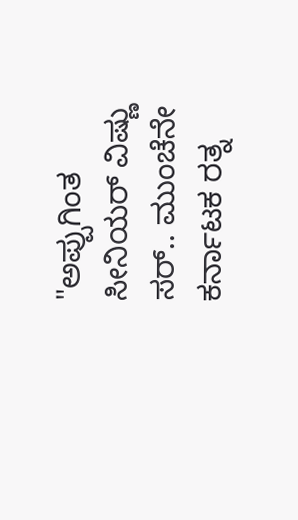"ಅಪ್ಪುಗಿಂತ ಸೀನಿಯರ್ ವಿಷ್ಣು ಸರ್.. ಮುಂಚೆನೇ ಕರ್ನಾಟಕ ರತ್ನ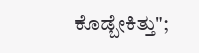ಕೊಡ್ಬೇಕಿತ್ತು";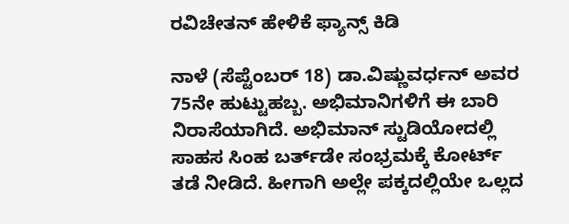ರವಿಚೇತನ್ ಹೇಳಿಕೆ ಫ್ಯಾನ್ಸ್ ಕಿಡಿ

ನಾಳೆ (ಸೆಪ್ಟೆಂಬರ್ 18) ಡಾ.ವಿಷ್ಣುವರ್ಧನ್ ಅವರ 75ನೇ ಹುಟ್ಟುಹಬ್ಬ. ಅಭಿಮಾನಿಗಳಿಗೆ ಈ ಬಾರಿ ನಿರಾಸೆಯಾಗಿದೆ. ಅಭಿಮಾನ್ ಸ್ಟುಡಿಯೋದಲ್ಲಿ ಸಾಹಸ ಸಿಂಹ ಬರ್ತ್‌ಡೇ ಸಂಭ್ರಮಕ್ಕೆ ಕೋರ್ಟ್ ತಡೆ ನೀಡಿದೆ. ಹೀಗಾಗಿ ಅಲ್ಲೇ ಪಕ್ಕದಲ್ಲಿಯೇ ಒಲ್ಲದ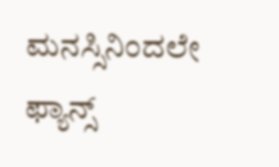ಮನಸ್ಸಿನಿಂದಲೇ ಫ್ಯಾನ್ಸ್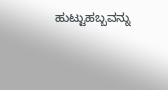ಹುಟ್ಟುಹಬ್ಬವನ್ನು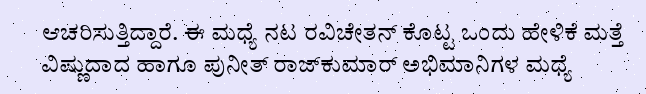ಆಚರಿಸುತ್ತಿದ್ದಾರೆ. ಈ ಮಧ್ಯೆ ನಟ ರವಿಚೇತನ್ ಕೊಟ್ಟ ಒಂದು ಹೇಳಿಕೆ ಮತ್ತೆ ವಿಷ್ಣುದಾದ ಹಾಗೂ ಪುನೀತ್ ರಾಜ್‌ಕುಮಾರ್ ಅಭಿಮಾನಿಗಳ ಮಧ್ಯೆ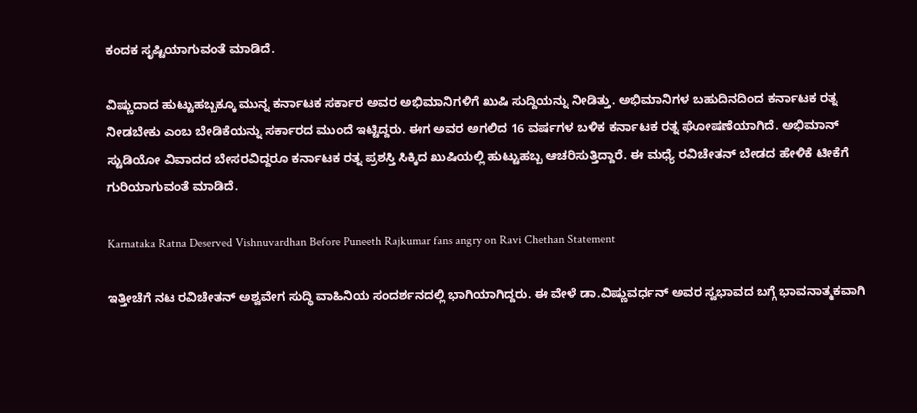ಕಂದಕ ಸೃಷ್ಟಿಯಾಗುವಂತೆ ಮಾಡಿದೆ.

ವಿಷ್ಣುದಾದ ಹುಟ್ಟುಹಬ್ಬಕ್ಕೂ ಮುನ್ನ ಕರ್ನಾಟಕ ಸರ್ಕಾರ ಅವರ ಅಭಿಮಾನಿಗಳಿಗೆ ಖುಷಿ ಸುದ್ದಿಯನ್ನು ನೀಡಿತ್ತು. ಅಭಿಮಾನಿಗಳ ಬಹುದಿನದಿಂದ ಕರ್ನಾಟಕ ರತ್ನ ನೀಡಬೇಕು ಎಂಬ ಬೇಡಿಕೆಯನ್ನು ಸರ್ಕಾರದ ಮುಂದೆ ಇಟ್ಟಿದ್ದರು. ಈಗ ಅವರ ಅಗಲಿದ 16 ವರ್ಷಗಳ ಬಳಿಕ ಕರ್ನಾಟಕ ರತ್ನ ಘೋಷಣೆಯಾಗಿದೆ. ಅಭಿಮಾನ್ ಸ್ಟುಡಿಯೋ ವಿವಾದದ ಬೇಸರವಿದ್ದರೂ ಕರ್ನಾಟಕ ರತ್ನ ಪ್ರಶಸ್ತಿ ಸಿಕ್ಕಿದ ಖುಷಿಯಲ್ಲಿ ಹುಟ್ಟುಹಬ್ಬ ಆಚರಿಸುತ್ತಿದ್ದಾರೆ. ಈ ಮಧ್ಯೆ ರವಿಚೇತನ್ ಬೇಡದ ಹೇಳಿಕೆ ಟೀಕೆಗೆ ಗುರಿಯಾಗುವಂತೆ ಮಾಡಿದೆ.

Karnataka Ratna Deserved Vishnuvardhan Before Puneeth Rajkumar fans angry on Ravi Chethan Statement

ಇತ್ತೀಚೆಗೆ ನಟ ರವಿಚೇತನ್ ಅಶ್ವವೇಗ ಸುದ್ಧಿ ವಾಹಿನಿಯ ಸಂದರ್ಶನದಲ್ಲಿ ಭಾಗಿಯಾಗಿದ್ದರು. ಈ ವೇಳೆ ಡಾ.ವಿಷ್ಣುವರ್ಧನ್ ಅವರ ಸ್ವಭಾವದ ಬಗ್ಗೆ ಭಾವನಾತ್ಮಕವಾಗಿ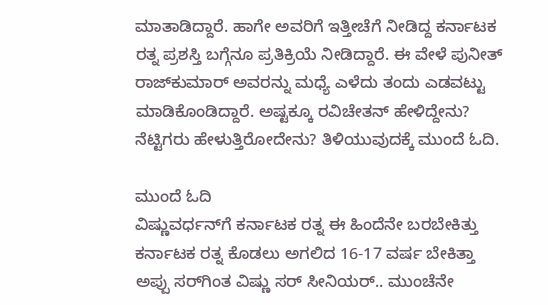ಮಾತಾಡಿದ್ದಾರೆ. ಹಾಗೇ ಅವರಿಗೆ ಇತ್ತೀಚೆಗೆ ನೀಡಿದ್ದ ಕರ್ನಾಟಕ ರತ್ನ ಪ್ರಶಸ್ತಿ ಬಗ್ಗೆನೂ ಪ್ರತಿಕ್ರಿಯೆ ನೀಡಿದ್ದಾರೆ. ಈ ವೇಳೆ ಪುನೀತ್ ರಾಜ್‌ಕುಮಾರ್ ಅವರನ್ನು ಮಧ್ಯೆ ಎಳೆದು ತಂದು ಎಡವಟ್ಟು ಮಾಡಿಕೊಂಡಿದ್ದಾರೆ. ಅಷ್ಟಕ್ಕೂ ರವಿಚೇತನ್ ಹೇಳಿದ್ದೇನು? ನೆಟ್ಟಿಗರು ಹೇಳುತ್ತಿರೋದೇನು? ತಿಳಿಯುವುದಕ್ಕೆ ಮುಂದೆ ಓದಿ.

ಮುಂದೆ ಓದಿ
ವಿಷ್ಣುವರ್ಧನ್‌ಗೆ ಕರ್ನಾಟಕ ರತ್ನ ಈ ಹಿಂದೆನೇ ಬರಬೇಕಿತ್ತು
ಕರ್ನಾಟಕ ರತ್ನ ಕೊಡಲು ಅಗಲಿದ 16-17 ವರ್ಷ ಬೇಕಿತ್ತಾ
ಅಪ್ಪು ಸರ್‌ಗಿಂತ ವಿಷ್ಣು ಸರ್ ಸೀನಿಯರ್.. ಮುಂಚೆನೇ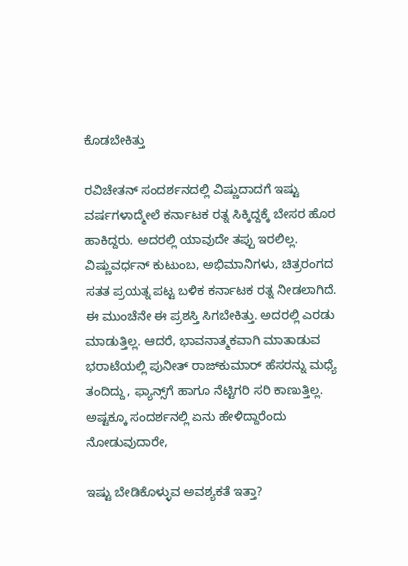ಕೊಡಬೇಕಿತ್ತು

ರವಿಚೇತನ್ ಸಂದರ್ಶನದಲ್ಲಿ ವಿಷ್ಣುದಾದಗೆ ಇಷ್ಟು ವರ್ಷಗಳಾದ್ಮೇಲೆ ಕರ್ನಾಟಕ ರತ್ನ ಸಿಕ್ಕಿದ್ದಕ್ಕೆ ಬೇಸರ ಹೊರ ಹಾಕಿದ್ದರು. ಅದರಲ್ಲಿ ಯಾವುದೇ ತಪ್ಪು ಇರಲಿಲ್ಲ. ವಿಷ್ಣುವರ್ಧನ್ ಕುಟುಂಬ, ಅಭಿಮಾನಿಗಳು, ಚಿತ್ರರಂಗದ ಸತತ ಪ್ರಯತ್ನ ಪಟ್ಟ ಬಳಿಕ ಕರ್ನಾಟಕ ರತ್ನ ನೀಡಲಾಗಿದೆ. ಈ ಮುಂಚೆನೇ ಈ ಪ್ರಶಸ್ತಿ ಸಿಗಬೇಕಿತ್ತು. ಅದರಲ್ಲಿ ಎರಡು ಮಾಡುತ್ತಿಲ್ಲ. ಆದರೆ, ಭಾವನಾತ್ಮಕವಾಗಿ ಮಾತಾಡುವ ಭರಾಟೆಯಲ್ಲಿ ಪುನೀತ್ ರಾಜ್‌ಕುಮಾರ್ ಹೆಸರನ್ನು ಮಧ್ಯೆ ತಂದಿದ್ದು, ಫ್ಯಾನ್ಸ್‌ಗೆ ಹಾಗೂ ನೆಟ್ಟಿಗರಿ ಸರಿ ಕಾಣುತ್ತಿಲ್ಲ. ಅಷ್ಟಕ್ಕೂ ಸಂದರ್ಶನಲ್ಲಿ ಏನು ಹೇಳಿದ್ದಾರೆಂದು ನೋಡುವುದಾರೇ,

ಇಷ್ಟು ಬೇಡಿಕೊಳ್ಳುವ ಅವಶ್ಯಕತೆ ಇತ್ತಾ?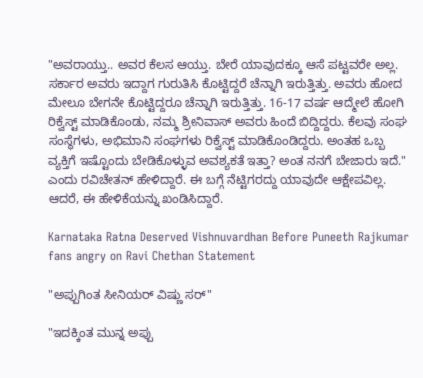"ಅವರಾಯ್ತು.. ಅವರ ಕೆಲಸ ಆಯ್ತು. ಬೇರೆ ಯಾವುದಕ್ಕೂ ಆಸೆ ಪಟ್ಟವರೇ ಅಲ್ಲ. ಸರ್ಕಾರ ಅವರು ಇದ್ದಾಗ ಗುರುತಿಸಿ ಕೊಟ್ಟಿದ್ದರೆ ಚೆನ್ನಾಗಿ ಇರುತ್ತಿತ್ತು. ಅವರು ಹೋದ ಮೇಲೂ ಬೇಗನೇ ಕೊಟ್ಟಿದ್ದರೂ ಚೆನ್ನಾಗಿ ಇರುತ್ತಿತ್ತು. 16-17 ವರ್ಷ ಆದ್ಮೇಲೆ ಹೋಗಿ ರಿಕ್ವೆಸ್ಟ್ ಮಾಡಿಕೊಂಡು, ನಮ್ಮ ಶ್ರೀನಿವಾಸ್ ಅವರು ಹಿಂದೆ ಬಿದ್ದಿದ್ದರು. ಕೆಲವು ಸಂಘ ಸಂಸ್ಥೆಗಳು, ಅಭಿಮಾನಿ ಸಂಘಗಳು ರಿಕ್ವೆಸ್ಟ್ ಮಾಡಿಕೊಂಡಿದ್ದರು. ಅಂತಹ ಒಬ್ಬ ವ್ಯಕ್ತಿಗೆ ಇಷ್ಟೊಂದು ಬೇಡಿಕೊಳ್ಳುವ ಅವಶ್ಯಕತೆ ಇತ್ತಾ? ಅಂತ ನನಗೆ ಬೇಜಾರು ಇದೆ." ಎಂದು ರವಿಚೇತನ್ ಹೇಳಿದ್ದಾರೆ. ಈ ಬಗ್ಗೆ ನೆಟ್ಟಿಗರದ್ದು ಯಾವುದೇ ಆಕ್ಷೇಪವಿಲ್ಲ. ಆದರೆ, ಈ ಹೇಳಿಕೆಯನ್ನು ಖಂಡಿಸಿದ್ದಾರೆ.

Karnataka Ratna Deserved Vishnuvardhan Before Puneeth Rajkumar fans angry on Ravi Chethan Statement

"ಅಪ್ಪುಗಿಂತ ಸೀನಿಯರ್ ವಿಷ್ಣು ಸರ್"

"ಇದಕ್ಕಿಂತ ಮುನ್ನ ಅಪ್ಪು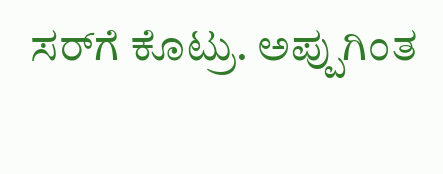ಸರ್‌ಗೆ ಕೊಟ್ರು. ಅಪ್ಪುಗಿಂತ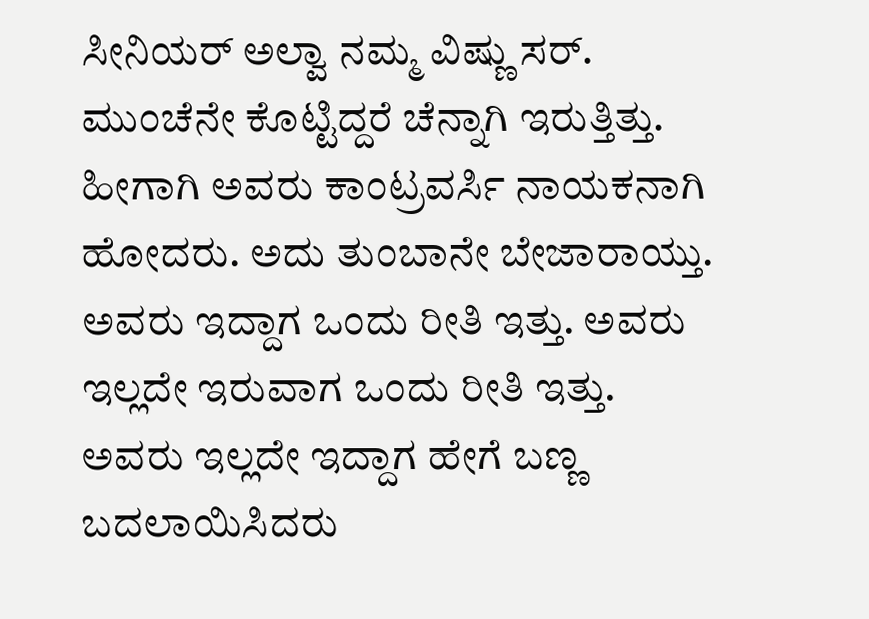ಸೀನಿಯರ್ ಅಲ್ವಾ ನಮ್ಮ ವಿಷ್ಣು ಸರ್. ಮುಂಚೆನೇ ಕೊಟ್ಟಿದ್ದರೆ ಚೆನ್ನಾಗಿ ಇರುತ್ತಿತ್ತು. ಹೀಗಾಗಿ ಅವರು ಕಾಂಟ್ರವರ್ಸಿ ನಾಯಕನಾಗಿ ಹೋದರು. ಅದು ತುಂಬಾನೇ ಬೇಜಾರಾಯ್ತು. ಅವರು ಇದ್ದಾಗ ಒಂದು ರೀತಿ ಇತ್ತು. ಅವರು ಇಲ್ಲದೇ ಇರುವಾಗ ಒಂದು ರೀತಿ ಇತ್ತು. ಅವರು ಇಲ್ಲದೇ ಇದ್ದಾಗ ಹೇಗೆ ಬಣ್ಣ ಬದಲಾಯಿಸಿದರು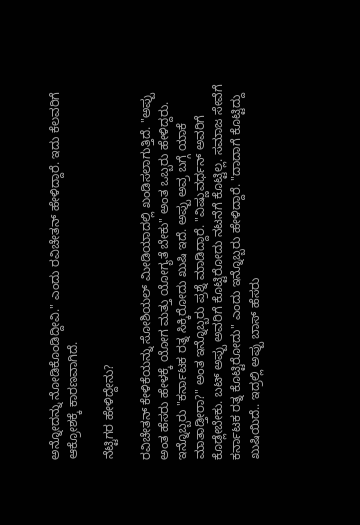ಅನ್ನೋದನ್ನು ನೋಡಿಕೊಂಡಿದ್ದೀವಿ." ಎಂದು ರವಿಚೇತನ್ ಹೇಳಿದ್ದಾರೆ. ಇದು ಕೆಲವರಿಗೆ ಆಕ್ರೋಶಕ್ಕೆ ಕಾರಣವಾಗಿದೆ.

ನೆಟ್ಟಿಗರ ಹೇಳಿದ್ದೇನು?

ರವಿಚೇತನ್ ಕೇಳಿಕೆಯನ್ನು ಸೋಶಿಯಲ್ ಮೀಡಿಯಾದಲ್ಲಿ ಖಂಡಿಸಲಾಗುತ್ತಿದೆ. "ಅಪ್ಪು ಅಂತ ಹೆಸರು ಹೇಳಕ್ಕೆ ಯೋಗ ಮತ್ತು ಯೋಗ್ಯತೆ ಬೇಕು" ಅಂತ ಒಬ್ಬರು ಹೇಳಿದ್ದರು. ಇನ್ನೊಬ್ಬರು "ಕರ್ನಾಟಕ ರತ್ನ ಸಿಕ್ಕಿರೋದು ಖುಷಿ ಇದೆ. ಅಪ್ಪು ಅವ್ರ ಬಗ್ಗೆ ಯಾಕೆ ಮಾತಾಡ್ತೀರಾ?" ಅಂತ ಇನ್ನೊಬ್ಬರು ಪ್ರಶ್ನೆ ಮಾಡಿದ್ದಾರೆ. "ವಿಷ್ಣುವರ್ಧನ್ ಅವರಿಗೆ ಕೊಡ್ಲೇಬೇಕು. ಬಟ್ ಅಪ್ಪು ಅವರಿಗೆ ಕೊಟ್ಟಿರೋದು ನಟನೆಗೆ ಕೊಟ್ಟಿಲ್ಲ. ಸಮಾಜ ಸೇವೆಗೆ ಕರ್ನಾಟಕ ರತ್ನ ಕೊಟ್ಟಿರೋದು" ಎಂದು ಇನ್ನೊಬ್ಬರು ಹೇಳಿದ್ದಾರೆ. "ದಾದಾಗೆ ಕೊಟ್ಟಿದ್ದು ಖುಷಿಯಿದೆ.. ಇದ್ರಲ್ಲಿ ಅಪ್ಪು ಬಾಸ್ ಹೆಸರು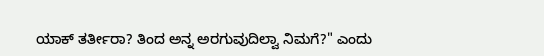ಯಾಕ್ ತರ್ತೀರಾ? ತಿಂದ ಅನ್ನ ಅರಗುವುದಿಲ್ವಾ ನಿಮಗೆ?" ಎಂದು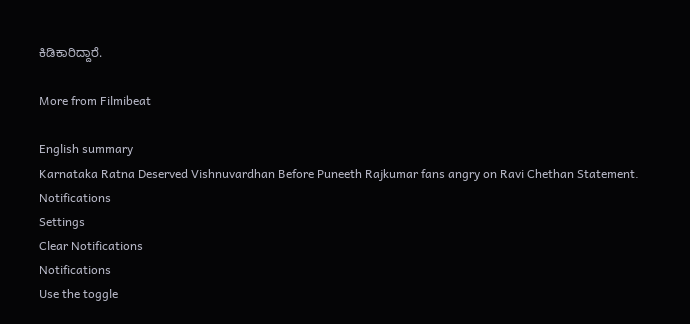ಕಿಡಿಕಾರಿದ್ದಾರೆ.

More from Filmibeat

English summary
Karnataka Ratna Deserved Vishnuvardhan Before Puneeth Rajkumar fans angry on Ravi Chethan Statement.
Notifications
Settings
Clear Notifications
Notifications
Use the toggle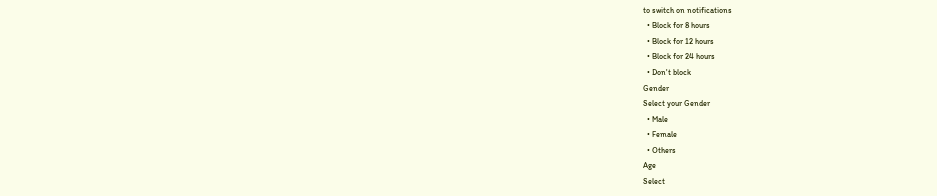to switch on notifications
  • Block for 8 hours
  • Block for 12 hours
  • Block for 24 hours
  • Don't block
Gender
Select your Gender
  • Male
  • Female
  • Others
Age
Select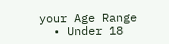your Age Range
  • Under 18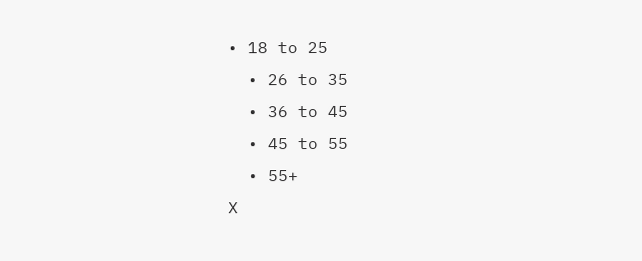• 18 to 25
  • 26 to 35
  • 36 to 45
  • 45 to 55
  • 55+
X